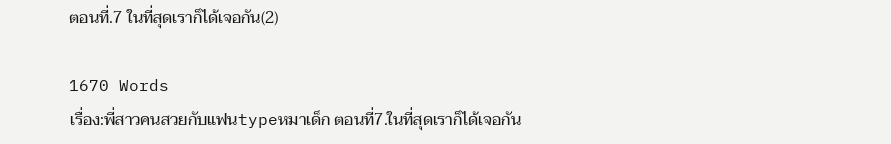ตอนที่.7 ในที่สุดเราก็ได้เจอกัน(2)

1670 Words
เรื่อง:พี่สาวคนสวยกับแฟนtypeหมาเด็ก ตอนที่7.ในที่สุดเราก็ได้เจอกัน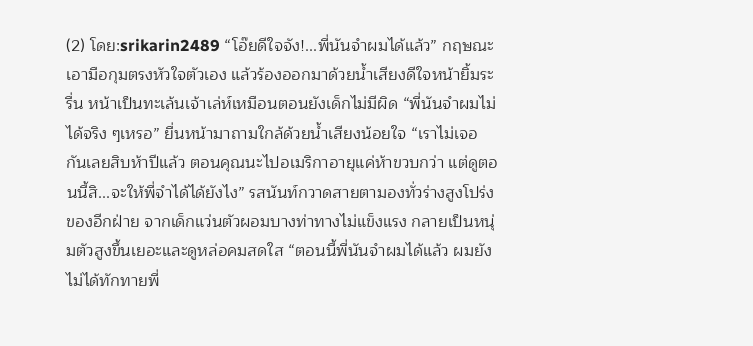(2) โดย:srikarin2489 “โอ๊ยดีใจจัง!...พี่นันจำผมได้แล้ว” กฤษณะเอามือกุมตรงหัวใจตัวเอง แล้วร้องออกมาด้วยน้ำเสียงดีใจหน้ายิ้มระรื่น หน้าเป็นทะเล้นเจ้าเล่ห์เหมือนตอนยังเด็กไม่มีผิด “พี่นันจำผมไม่ได้จริง ๆเหรอ” ยื่นหน้ามาถามใกล้ด้วยน้ำเสียงน้อยใจ “เราไม่เจอกันเลยสิบห้าปีแล้ว ตอนคุณนะไปอเมริกาอายุแค่ห้าขวบกว่า แต่ดูตอนนี้สิ...จะให้พี่จำได้ได้ยังไง” รสนันท์กวาดสายตามองทั่วร่างสูงโปร่งของอีกฝ่าย จากเด็กแว่นตัวผอมบางท่าทางไม่แข็งแรง กลายเป็นหนุ่มตัวสูงขึ้นเยอะและดูหล่อคมสดใส “ตอนนี้พี่นันจำผมได้แล้ว ผมยังไม่ได้ทักทายพี่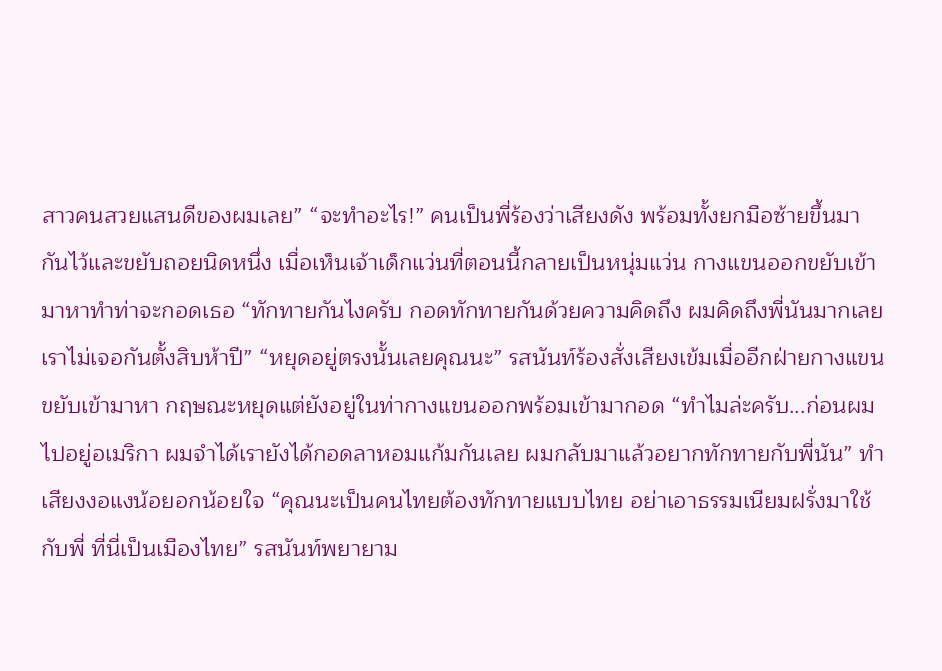สาวคนสวยแสนดีของผมเลย” “จะทำอะไร!” คนเป็นพี่ร้องว่าเสียงดัง พร้อมทั้งยกมือซ้ายขึ้นมากันไว้และขยับถอยนิดหนึ่ง เมื่อเห็นเจ้าเด็กแว่นที่ตอนนี้กลายเป็นหนุ่มแว่น กางแขนออกขยับเข้ามาหาทำท่าจะกอดเธอ “ทักทายกันไงครับ กอดทักทายกันด้วยความคิดถึง ผมคิดถึงพี่นันมากเลยเราไม่เจอกันตั้งสิบห้าปี” “หยุดอยู่ตรงนั้นเลยคุณนะ” รสนันท์ร้องสั่งเสียงเข้มเมื่ออีกฝ่ายกางแขนขยับเข้ามาหา กฤษณะหยุดแต่ยังอยู่ในท่ากางแขนออกพร้อมเข้ามากอด “ทำไมล่ะครับ...ก่อนผมไปอยู่อเมริกา ผมจำได้เรายังได้กอดลาหอมแก้มกันเลย ผมกลับมาแล้วอยากทักทายกับพี่นัน” ทำเสียงงอแงน้อยอกน้อยใจ “คุณนะเป็นคนไทยต้องทักทายแบบไทย อย่าเอาธรรมเนียมฝรั่งมาใช้กับพี่ ที่นี่เป็นเมืองไทย” รสนันท์พยายาม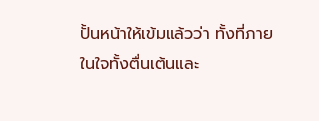ปั้นหน้าให้เข้มแล้วว่า ทั้งที่ภายในใจทั้งตื่นเต้นและ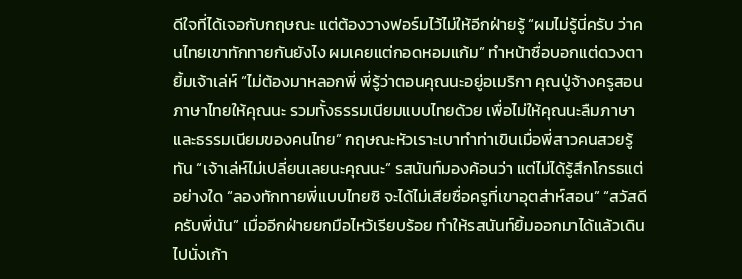ดีใจที่ได้เจอกับกฤษณะ แต่ต้องวางฟอร์มไว้ไม่ให้อีกฝ่ายรู้ “ผมไม่รู้นี่ครับ ว่าคนไทยเขาทักทายกันยังไง ผมเคยแต่กอดหอมแก้ม” ทำหน้าซื่อบอกแต่ดวงตายิ้มเจ้าเล่ห์ “ไม่ต้องมาหลอกพี่ พี่รู้ว่าตอนคุณนะอยู่อเมริกา คุณปู่จ้างครูสอนภาษาไทยให้คุณนะ รวมทั้งธรรมเนียมแบบไทยด้วย เพื่อไม่ให้คุณนะลืมภาษาและธรรมเนียมของคนไทย” กฤษณะหัวเราะเบาทำท่าเขินเมื่อพี่สาวคนสวยรู้ทัน “เจ้าเล่ห์ไม่เปลี่ยนเลยนะคุณนะ” รสนันท์มองค้อนว่า แต่ไม่ได้รู้สึกโกรธแต่อย่างใด “ลองทักทายพี่แบบไทยซิ จะได้ไม่เสียซื่อครูที่เขาอุตส่าห์สอน” “สวัสดีครับพี่นัน” เมื่ออีกฝ่ายยกมือไหว้เรียบร้อย ทำให้รสนันท์ยิ้มออกมาได้แล้วเดินไปนั่งเก้า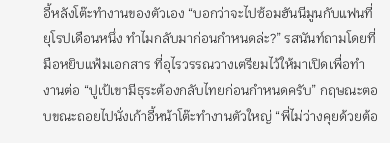อี้หลังโต๊ะทำงานของตัวเอง “บอกว่าจะไปซ้อมฮันนีมูนกับแฟนที่ยุโรปเดือนหนึ่ง ทำไมกลับมาก่อนกำหนดล่ะ?” รสนันท์ถามโดยที่มือหยิบแฟ้มเอกสาร ที่อุไรวรรณวางเตรียมไว้ให้มาเปิดเพื่อทำ งานต่อ “ปูเป้เขามีธุระต้องกลับไทยก่อนกำหนดครับ” กฤษณะตอบขณะถอยไปนั่งเก้าอี้หน้าโต๊ะทำงานตัวใหญ่ “พี่ไม่ว่างคุยด้วยต้อ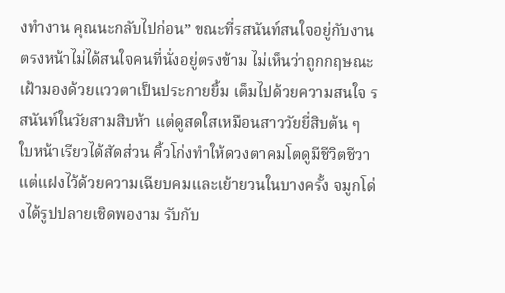งทำงาน คุณนะกลับไปก่อน” ขณะที่รสนันท์สนใจอยู่กับงานตรงหน้าไม่ได้สนใจคนที่นั่งอยู่ตรงข้าม ไม่เห็นว่าถูกกฤษณะเฝ้ามองด้วยแววตาเป็นประกายยิ้ม เต็มไปด้วยความสนใจ รสนันท์ในวัยสามสิบห้า แต่ดูสดใสเหมือนสาววัยยี่สิบต้น ๆ ใบหน้าเรียวได้สัดส่วน คิ้วโก่งทำให้ดวงตาคมโตดูมีชีวิตชีวา แต่แฝงไว้ด้วยความเฉียบคมและเย้ายวนในบางครั้ง จมูกโด่งได้รูปปลายเชิดพองาม รับกับ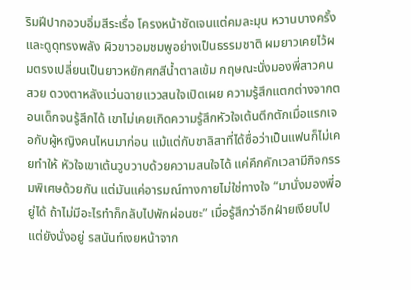ริมฝีปากอวบอิ่มสีระเรื่อ โครงหน้าชัดเจนแต่คมละมุน หวานบางครั้งและดูดุทรงพลัง ผิวขาวอมชมพูอย่างเป็นธรรมชาติ ผมยาวเคยไว้ผมตรงเปลี่ยนเป็นยาวหยักศกสีน้ำตาลเข้ม กฤษณะนั่งมองพี่สาวคนสวย ดวงตาหลังแว่นฉายแววสนใจเปิดเผย ความรู้สึกแตกต่างจากตอนเด็กจนรู้สึกได้ เขาไม่เคยเกิดความรู้สึกหัวใจเต้นตึกตักเมื่อแรกเจอกับผู้หญิงคนไหนมาก่อน แม้แต่กับชาลิสาที่ได้ซื่อว่าเป็นแฟนก็ไม่เคยทำให้ หัวใจเขาเต้นวูบวาบด้วยความสนใจได้ แค่คึกคักเวลามีกิจกรรมพิเศษด้วยกัน แต่มันแค่อารมณ์ทางกายไม่ใช่ทางใจ “มานั่งมองพี่อยู่ได้ ถ้าไม่มีอะไรทำก็กลับไปพักผ่อนซะ” เมื่อรู้สึกว่าอีกฝ่ายเงียบไปแต่ยังนั่งอยู่ รสนันท์เงยหน้าจาก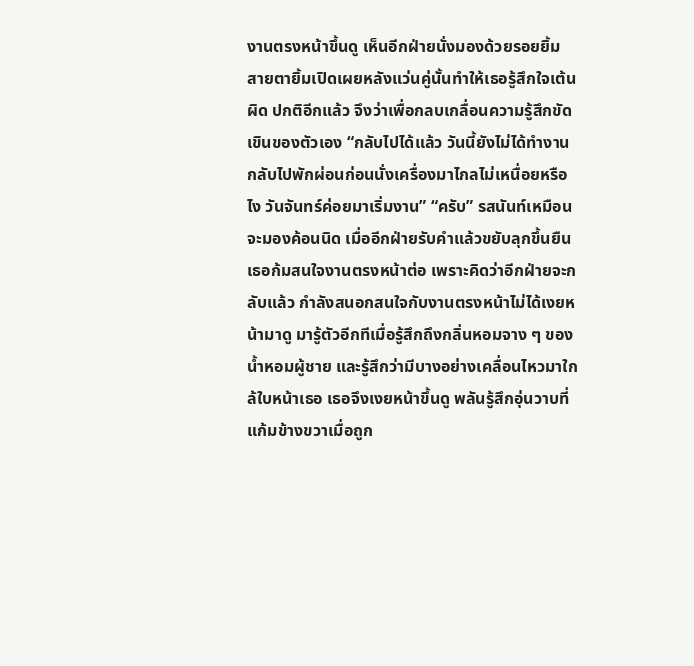งานตรงหน้าขึ้นดู เห็นอีกฝ่ายนั่งมองด้วยรอยยิ้ม สายตายิ้มเปิดเผยหลังแว่นคู่นั้นทำให้เธอรู้สึกใจเต้นผิด ปกติอีกแล้ว จึงว่าเพื่อกลบเกลื่อนความรู้สึกขัดเขินของตัวเอง “กลับไปได้แล้ว วันนี้ยังไม่ได้ทำงาน กลับไปพักผ่อนก่อนนั่งเครื่องมาไกลไม่เหนื่อยหรือไง วันจันทร์ค่อยมาเริ่มงาน” “ครับ” รสนันท์เหมือนจะมองค้อนนิด เมื่ออีกฝ่ายรับคำแล้วขยับลุกขึ้นยืน เธอก้มสนใจงานตรงหน้าต่อ เพราะคิดว่าอีกฝ่ายจะกลับแล้ว กำลังสนอกสนใจกับงานตรงหน้าไม่ได้เงยหน้ามาดู มารู้ตัวอีกทีเมื่อรู้สึกถึงกลิ่นหอมจาง ๆ ของน้ำหอมผู้ชาย และรู้สึกว่ามีบางอย่างเคลื่อนไหวมาใกล้ใบหน้าเธอ เธอจึงเงยหน้าขึ้นดู พลันรู้สึกอุ่นวาบที่แก้มข้างขวาเมื่อถูก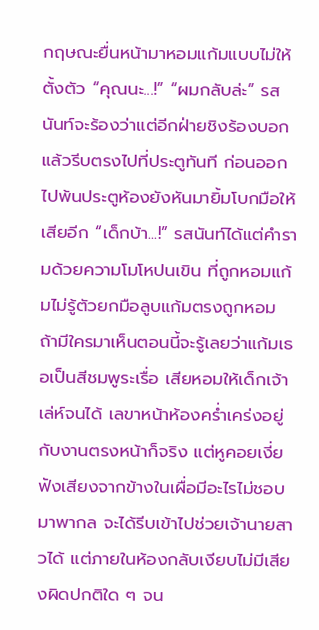กฤษณะยื่นหน้ามาหอมแก้มแบบไม่ให้ตั้งตัว “คุณนะ...!” “ผมกลับล่ะ” รสนันท์จะร้องว่าแต่อีกฝ่ายชิงร้องบอก แล้วรีบตรงไปที่ประตูทันที ก่อนออกไปพ้นประตูห้องยังหันมายิ้มโบกมือให้เสียอีก “เด็กบ้า...!” รสนันท์ได้แต่คำรามด้วยความโมโหปนเขิน ที่ถูกหอมแก้มไม่รู้ตัวยกมือลูบแก้มตรงถูกหอม ถ้ามีใครมาเห็นตอนนี้จะรู้เลยว่าแก้มเธอเป็นสีชมพูระเรื่อ เสียหอมให้เด็กเจ้าเล่ห์จนได้ เลขาหน้าห้องคร่ำเคร่งอยู่กับงานตรงหน้าก็จริง แต่หูคอยเงี่ยฟังเสียงจากข้างในเผื่อมีอะไรไม่ชอบมาพากล จะได้รีบเข้าไปช่วยเจ้านายสาวได้ แต่ภายในห้องกลับเงียบไม่มีเสียงผิดปกติใด ๆ จน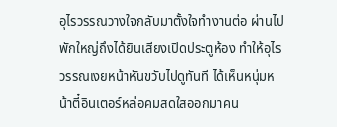อุไรวรรณวางใจกลับมาตั้งใจทำงานต่อ ผ่านไปพักใหญ่ถึงได้ยินเสียงเปิดประตูห้อง ทำให้อุไรวรรณเงยหน้าหันขวับไปดูทันที ได้เห็นหนุ่มหน้าตี๋อินเตอร์หล่อคมสดใสออกมาคน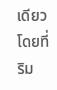เดียว โดยที่ริม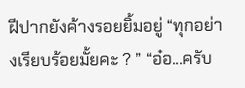ฝีปากยังค้างรอยยิ้มอยู่ “ทุกอย่างเรียบร้อยมั้ยคะ ? ” “อ๋อ...ครับ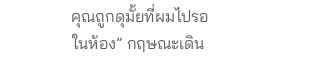คุณถูกดุมั้ยที่ผมไปรอในห้อง” กฤษณะเดิน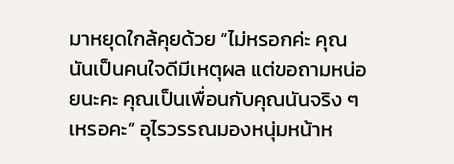มาหยุดใกล้คุยด้วย “ไม่หรอกค่ะ คุณนันเป็นคนใจดีมีเหตุผล แต่ขอถามหน่อยนะคะ คุณเป็นเพื่อนกับคุณนันจริง ๆ เหรอคะ” อุไรวรรณมองหนุ่มหน้าห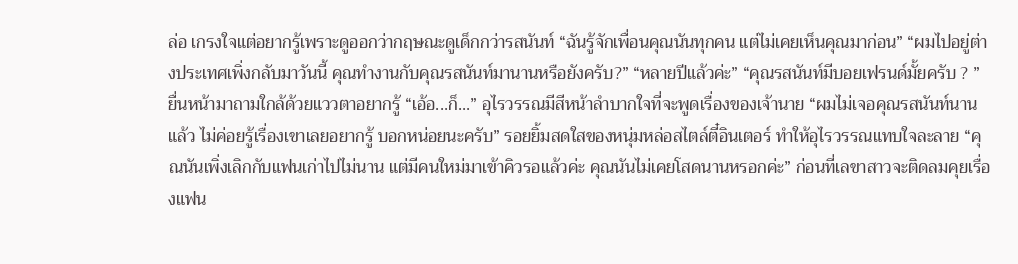ล่อ เกรงใจแต่อยากรู้เพราะดูออกว่ากฤษณะดูเด็กกว่ารสนันท์ “ฉันรู้จักเพื่อนคุณนันทุกคน แต่ไม่เคยเห็นคุณมาก่อน” “ผมไปอยู่ต่างประเทศเพิ่งกลับมาวันนี้ คุณทำงานกับคุณรสนันท์มานานหรือยังครับ?” “หลายปีแล้วค่ะ” “คุณรสนันท์มีบอยเฟรนด์มั้ยครับ ? ” ยื่นหน้ามาถามใกล้ด้วยแววตาอยากรู้ “เอ้อ...ก็...” อุไรวรรณมีสีหน้าลำบากใจที่จะพูดเรื่องของเจ้านาย “ผมไม่เจอคุณรสนันท์นานแล้ว ไม่ค่อยรู้เรื่องเขาเลยอยากรู้ บอกหน่อยนะครับ” รอยยิ้มสดใสของหนุ่มหล่อสไตล์ตี๋อินเตอร์ ทำให้อุไรวรรณแทบใจละลาย “คุณนันเพิ่งเลิกกับแฟนเก่าไปไม่นาน แต่มีคนใหม่มาเข้าคิวรอแล้วค่ะ คุณนันไม่เคยโสดนานหรอกค่ะ” ก่อนที่เลขาสาวจะติดลมคุยเรื่องแฟน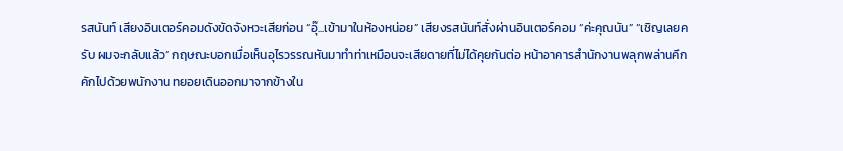รสนันท์ เสียงอินเตอร์คอมดังขัดจังหวะเสียก่อน “อุ๊...เข้ามาในห้องหน่อย” เสียงรสนันท์สั่งผ่านอินเตอร์คอม “ค่ะคุณนัน” “เชิญเลยครับ ผมจะกลับแล้ว” กฤษณะบอกเมื่อเห็นอุไรวรรณหันมาทำท่าเหมือนจะเสียดายที่ไม่ได้คุยกันต่อ หน้าอาคารสำนักงานพลุกพล่านคึกคักไปด้วยพนักงาน ทยอยเดินออกมาจากข้างใน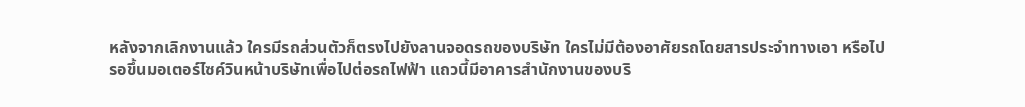หลังจากเลิกงานแล้ว ใครมีรถส่วนตัวก็ตรงไปยังลานจอดรถของบริษัท ใครไม่มีต้องอาศัยรถโดยสารประจำทางเอา หรือไปรอขึ้นมอเตอร์ไซค์วินหน้าบริษัทเพื่อไปต่อรถไฟฟ้า แถวนี้มีอาคารสำนักงานของบริ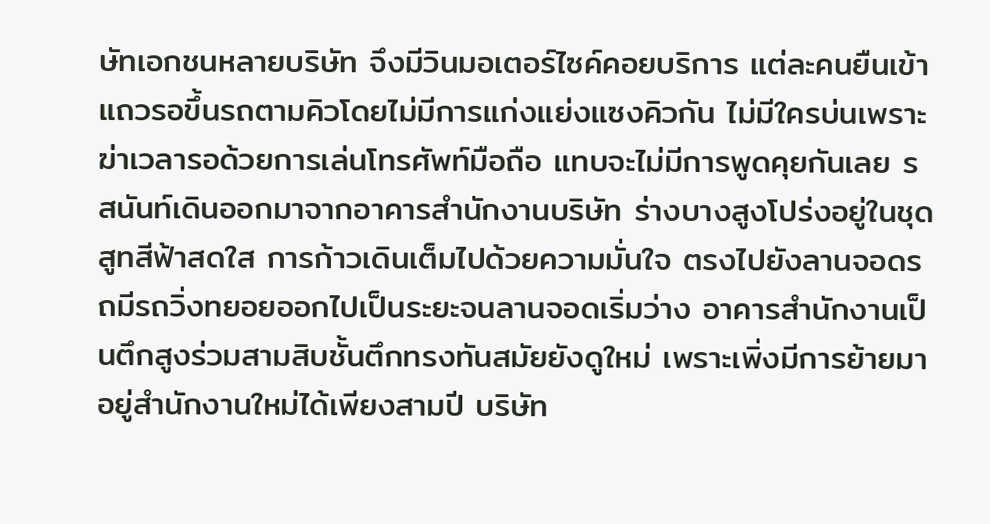ษัทเอกชนหลายบริษัท จึงมีวินมอเตอร์ไซค์คอยบริการ แต่ละคนยืนเข้าแถวรอขึ้นรถตามคิวโดยไม่มีการแก่งแย่งแซงคิวกัน ไม่มีใครบ่นเพราะฆ่าเวลารอด้วยการเล่นโทรศัพท์มือถือ แทบจะไม่มีการพูดคุยกันเลย รสนันท์เดินออกมาจากอาคารสำนักงานบริษัท ร่างบางสูงโปร่งอยู่ในชุดสูทสีฟ้าสดใส การก้าวเดินเต็มไปด้วยความมั่นใจ ตรงไปยังลานจอดรถมีรถวิ่งทยอยออกไปเป็นระยะจนลานจอดเริ่มว่าง อาคารสำนักงานเป็นตึกสูงร่วมสามสิบชั้นตึกทรงทันสมัยยังดูใหม่ เพราะเพิ่งมีการย้ายมาอยู่สำนักงานใหม่ได้เพียงสามปี บริษัท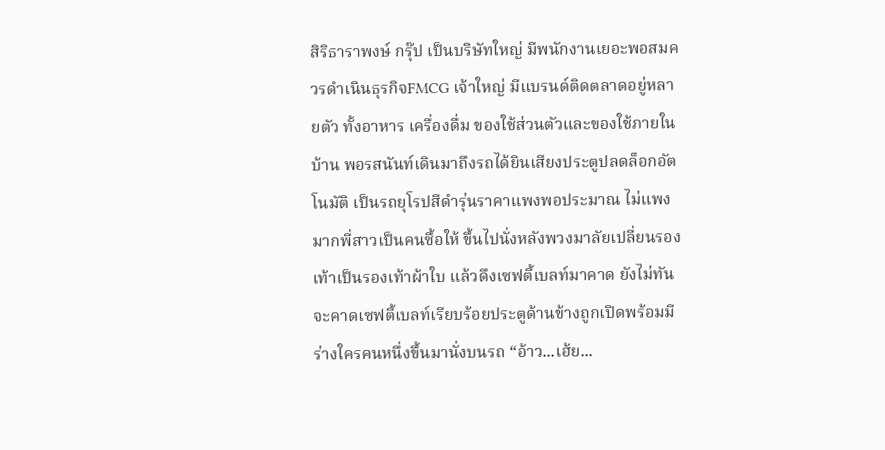สิริธาราพงษ์ กรุ๊ป เป็นบริษัทใหญ่ มีพนักงานเยอะพอสมควรดำเนินธุรกิจFMCG เจ้าใหญ่ มีแบรนด์ติดตลาดอยู่หลายตัว ทั้งอาหาร เครื่องดื่ม ของใช้ส่วนตัวและของใช้ภายในบ้าน พอรสนันท์เดินมาถึงรถได้ยินเสียงประตูปลดล็อกอัตโนมัติ เป็นรถยุโรปสีดำรุ่นราคาแพงพอประมาณ ไม่แพงมากพี่สาวเป็นคนซื้อให้ ขึ้นไปนั่งหลังพวงมาลัยเปลี่ยนรองเท้าเป็นรองเท้าผ้าใบ แล้วดึงเซฟตี้เบลท์มาคาด ยังไม่ทันจะคาดเซฟตี้เบลท์เรียบร้อยประตูด้านข้างถูกเปิดพร้อมมีร่างใครคนหนึ่งขึ้นมานั่งบนรถ “อ้าว...เฮ้ย...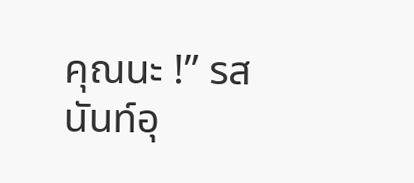คุณนะ !” รสนันท์อุ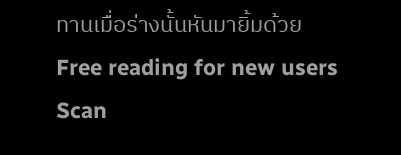ทานเมื่อร่างนั้นหันมายิ้มด้วย
Free reading for new users
Scan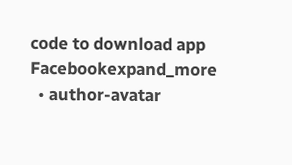code to download app
Facebookexpand_more
  • author-avatar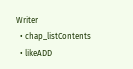Writer
  • chap_listContents
  • likeADD